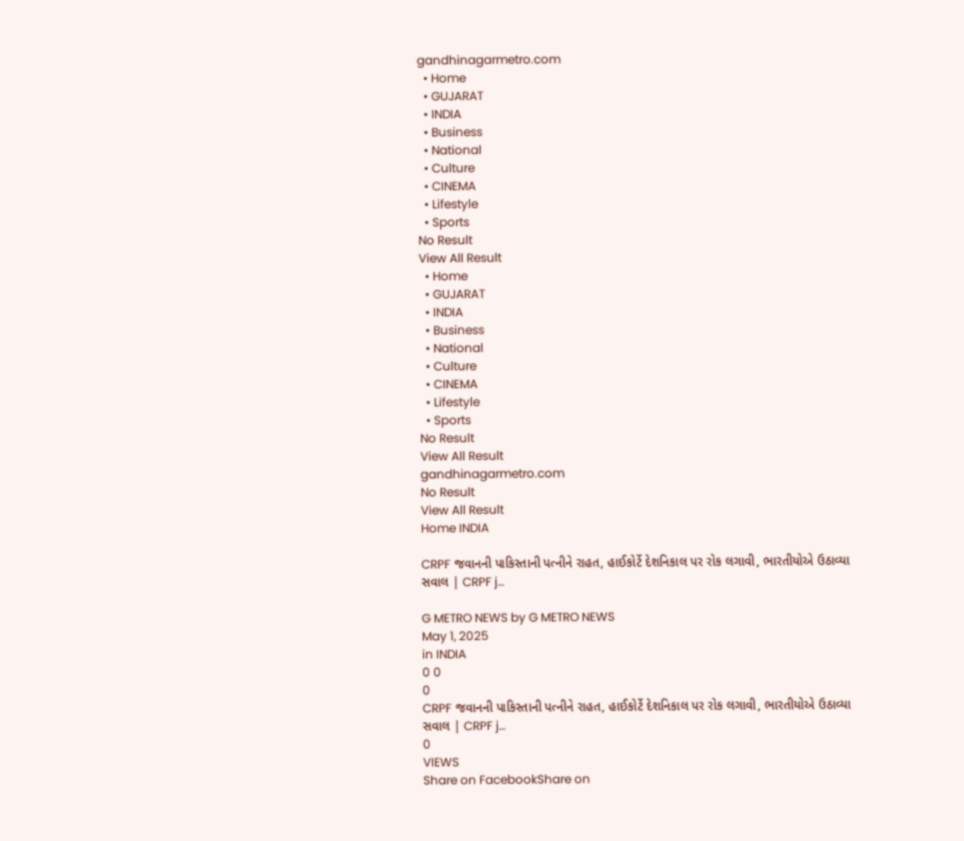gandhinagarmetro.com
  • Home
  • GUJARAT
  • INDIA
  • Business
  • National
  • Culture
  • CINEMA
  • Lifestyle
  • Sports
No Result
View All Result
  • Home
  • GUJARAT
  • INDIA
  • Business
  • National
  • Culture
  • CINEMA
  • Lifestyle
  • Sports
No Result
View All Result
gandhinagarmetro.com
No Result
View All Result
Home INDIA

CRPF જવાનની પાકિસ્તાની પત્નીને રાહત, હાઈકોર્ટે દેશનિકાલ પર રોક લગાવી, ભારતીયોએ ઉઠાવ્યા સવાલ | CRPF j…

G METRO NEWS by G METRO NEWS
May 1, 2025
in INDIA
0 0
0
CRPF જવાનની પાકિસ્તાની પત્નીને રાહત, હાઈકોર્ટે દેશનિકાલ પર રોક લગાવી, ભારતીયોએ ઉઠાવ્યા સવાલ | CRPF j…
0
VIEWS
Share on FacebookShare on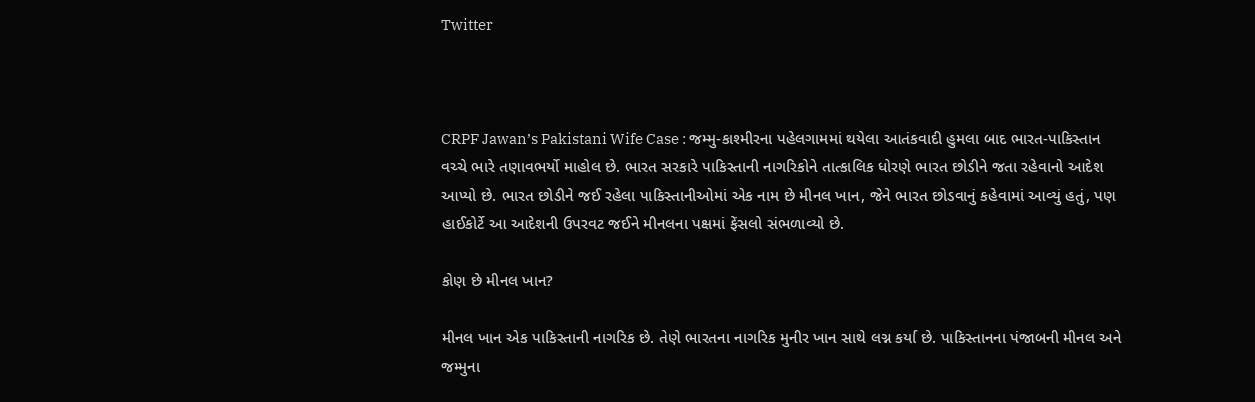Twitter



CRPF Jawan’s Pakistani Wife Case : જમ્મુ-કાશ્મીરના પહેલગામમાં થયેલા આતંકવાદી હુમલા બાદ ભારત-પાકિસ્તાન વચ્ચે ભારે તણાવભર્યો માહોલ છે. ભારત સરકારે પાકિસ્તાની નાગરિકોને તાત્કાલિક ધોરણે ભારત છોડીને જતા રહેવાનો આદેશ આપ્યો છે. ભારત છોડીને જઈ રહેલા પાકિસ્તાનીઓમાં એક નામ છે મીનલ ખાન, જેને ભારત છોડવાનું કહેવામાં આવ્યું હતું, પણ હાઈકોર્ટે આ આદેશની ઉપરવટ જઈને મીનલના પક્ષમાં ફેંસલો સંભળાવ્યો છે.

કોણ છે મીનલ ખાન?

મીનલ ખાન એક પાકિસ્તાની નાગરિક છે. તેણે ભારતના નાગરિક મુનીર ખાન સાથે લગ્ન કર્યા છે. પાકિસ્તાનના પંજાબની મીનલ અને જમ્મુના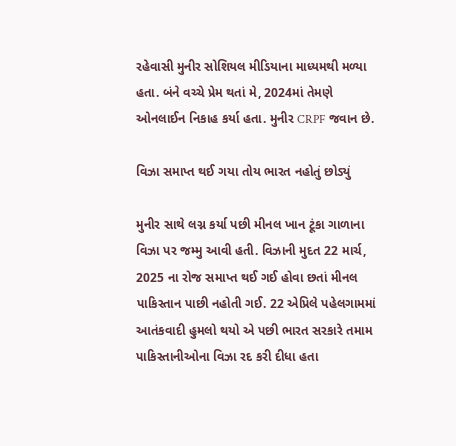રહેવાસી મુનીર સોશિયલ મીડિયાના માધ્યમથી મળ્યા હતા. બંને વચ્ચે પ્રેમ થતાં મે, 2024માં તેમણે ઓનલાઈન નિકાહ કર્યા હતા. મુનીર CRPF જવાન છે.

વિઝા સમાપ્ત થઈ ગયા તોય ભારત નહોતું છોડ્યું

મુનીર સાથે લગ્ન કર્યા પછી મીનલ ખાન ટૂંકા ગાળાના વિઝા પર જમ્મુ આવી હતી. વિઝાની મુદત 22 માર્ચ, 2025 ના રોજ સમાપ્ત થઈ ગઈ હોવા છતાં મીનલ પાકિસ્તાન પાછી નહોતી ગઈ. 22 એપ્રિલે પહેલગામમાં આતંકવાદી હુમલો થયો એ પછી ભારત સરકારે તમામ પાકિસ્તાનીઓના વિઝા રદ કરી દીધા હતા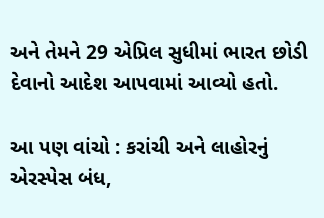અને તેમને 29 એપ્રિલ સુધીમાં ભારત છોડી દેવાનો આદેશ આપવામાં આવ્યો હતો.

આ પણ વાંચો : કરાંચી અને લાહોરનું એરસ્પેસ બંધ,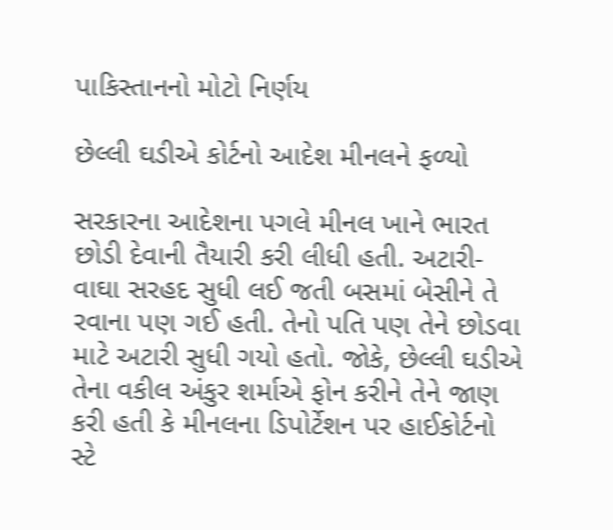પાકિસ્તાનનો મોટો નિર્ણય

છેલ્લી ઘડીએ કોર્ટનો આદેશ મીનલને ફળ્યો

સરકારના આદેશના પગલે મીનલ ખાને ભારત છોડી દેવાની તૈયારી કરી લીધી હતી. અટારી-વાઘા સરહદ સુધી લઈ જતી બસમાં બેસીને તે રવાના પણ ગઈ હતી. તેનો પતિ પણ તેને છોડવા માટે અટારી સુધી ગયો હતો. જોકે, છેલ્લી ઘડીએ તેના વકીલ અંકુર શર્માએ ફોન કરીને તેને જાણ કરી હતી કે મીનલના ડિપોર્ટેશન પર હાઈકોર્ટનો સ્ટે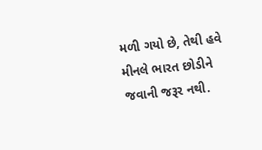મળી ગયો છે, તેથી હવે મીનલે ભારત છોડીને જવાની જરૂર નથી.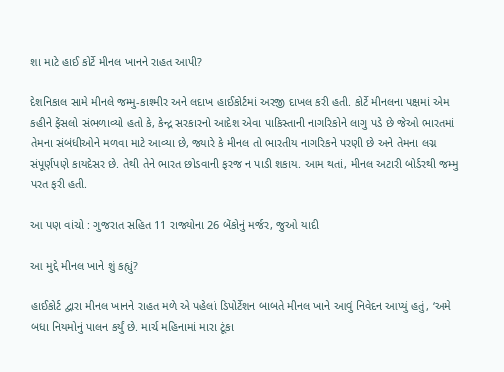શા માટે હાઈ કોર્ટે મીનલ ખાનને રાહત આપી?

દેશનિકાલ સામે મીનલે જમ્મુ-કાશ્મીર અને લદાખ હાઈકોર્ટમાં અરજી દાખલ કરી હતી. કોર્ટે મીનલના પક્ષમાં એમ કહીને ફેંસલો સંભળાવ્યો હતો કે, કેન્દ્ર સરકારનો આદેશ એવા પાકિસ્તાની નાગરિકોને લાગુ પડે છે જેઓ ભારતમાં તેમના સંબંધીઓને મળવા માટે આવ્યા છે, જ્યારે કે મીનલ તો ભારતીય નાગરિકને પરણી છે અને તેમના લગ્ન સંપૂર્ણપણે કાયદેસર છે. તેથી તેને ભારત છોડવાની ફરજ ન પાડી શકાય. આમ થતાં, મીનલ અટારી બોર્ડરથી જમ્મુ પરત ફરી હતી.

આ પણ વાંચો : ગુજરાત સહિત 11 રાજ્યોના 26 બેંકોનું મર્જર, જુઓ યાદી

આ મુદ્દે મીનલ ખાને શું કહ્યું?

હાઈકોર્ટ દ્વારા મીનલ ખાનને રાહત મળે એ પહેલાં ડિપોર્ટેશન બાબતે મીનલ ખાને આવું નિવેદન આપ્યું હતું, ‘અમે બધા નિયમોનું પાલન કર્યું છે. માર્ચ મહિનામાં મારા ટૂંકા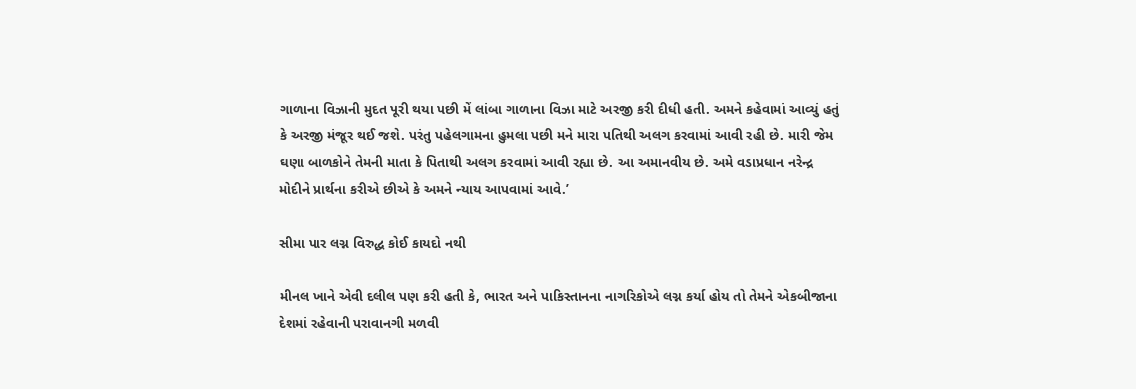ગાળાના વિઝાની મુદત પૂરી થયા પછી મેં લાંબા ગાળાના વિઝા માટે અરજી કરી દીધી હતી. અમને કહેવામાં આવ્યું હતું કે અરજી મંજૂર થઈ જશે. પરંતુ પહેલગામના હુમલા પછી મને મારા પતિથી અલગ કરવામાં આવી રહી છે. મારી જેમ ઘણા બાળકોને તેમની માતા કે પિતાથી અલગ કરવામાં આવી રહ્યા છે. આ અમાનવીય છે. અમે વડાપ્રધાન નરેન્દ્ર મોદીને પ્રાર્થના કરીએ છીએ કે અમને ન્યાય આપવામાં આવે.’

સીમા પાર લગ્ન વિરુદ્ધ કોઈ કાયદો નથી

મીનલ ખાને એવી દલીલ પણ કરી હતી કે, ભારત અને પાકિસ્તાનના નાગરિકોએ લગ્ન કર્યા હોય તો તેમને એકબીજાના દેશમાં રહેવાની પરાવાનગી મળવી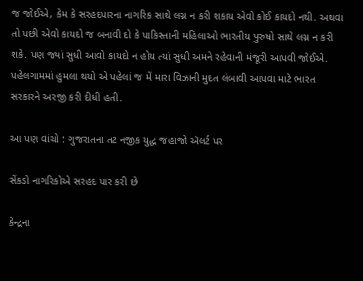જ જોઈએ, કેમ કે સરહદપારના નાગરિક સાથે લગ્ન ન કરી શકાય એવો કોઈ કાયદો નથી. અથવા તો પછી એવો કાયદો જ બનાવી દો કે પાકિસ્તાની મહિલાઓ ભારતીય પુરુષો સાથે લગ્ન ન કરી શકે. પણ જ્યાં સુધી આવો કાયદો ન હોય ત્યાં સુધી અમને રહેવાની મંજૂરી આપવી જોઈએ. પહેલગામમાં હુમલા થયો એ પહેલાં જ મેં મારા વિઝાની મુદત લંબાવી આપવા માટે ભારત સરકારને અરજી કરી દીધી હતી.

આ પણ વાંચો : ગુજરાતના તટ નજીક યુદ્ધ જહાજો ઍલર્ટ પર

સેંકડો નાગરિકોએ સરહદ પાર કરી છે

કેન્દ્રના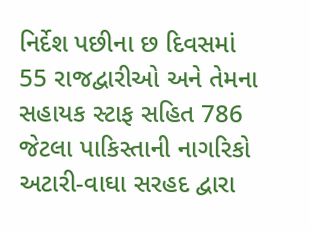નિર્દેશ પછીના છ દિવસમાં 55 રાજદ્વારીઓ અને તેમના સહાયક સ્ટાફ સહિત 786 જેટલા પાકિસ્તાની નાગરિકો અટારી-વાઘા સરહદ દ્વારા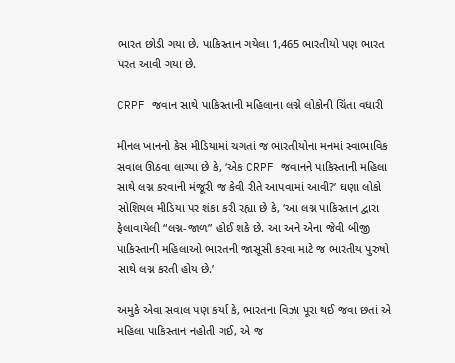ભારત છોડી ગયા છે. પાકિસ્તાન ગયેલા 1,465 ભારતીયો પણ ભારત પરત આવી ગયા છે.

CRPF જવાન સાથે પાકિસ્તાની મહિલાના લગ્ને લોકોની ચિંતા વધારી

મીનલ ખાનનો કેસ મીડિયામાં ચગતાં જ ભારતીયોના મનમાં સ્વાભાવિક સવાલ ઊઠવા લાગ્યા છે કે, ‘એક CRPF જવાનને પાકિસ્તાની મહિલા સાથે લગ્ન કરવાની મંજૂરી જ કેવી રીતે આપવામાં આવી?’ ઘણા લોકો સોશિયલ મીડિયા પર શંકા કરી રહ્યા છે કે, ‘આ લગ્ન પાકિસ્તાન દ્વારા ફેલાવાયેલી “લગ્ન-જાળ” હોઈ શકે છે. આ અને એના જેવી બીજી પાકિસ્તાની મહિલાઓ ભારતની જાસૂસી કરવા માટે જ ભારતીય પુરુષો સાથે લગ્ન કરતી હોય છે.’

અમુકે એવા સવાલ પણ કર્યા કે, ભારતના વિઝા પૂરા થઈ જવા છતાં એ મહિલા પાકિસ્તાન નહોતી ગઈ, એ જ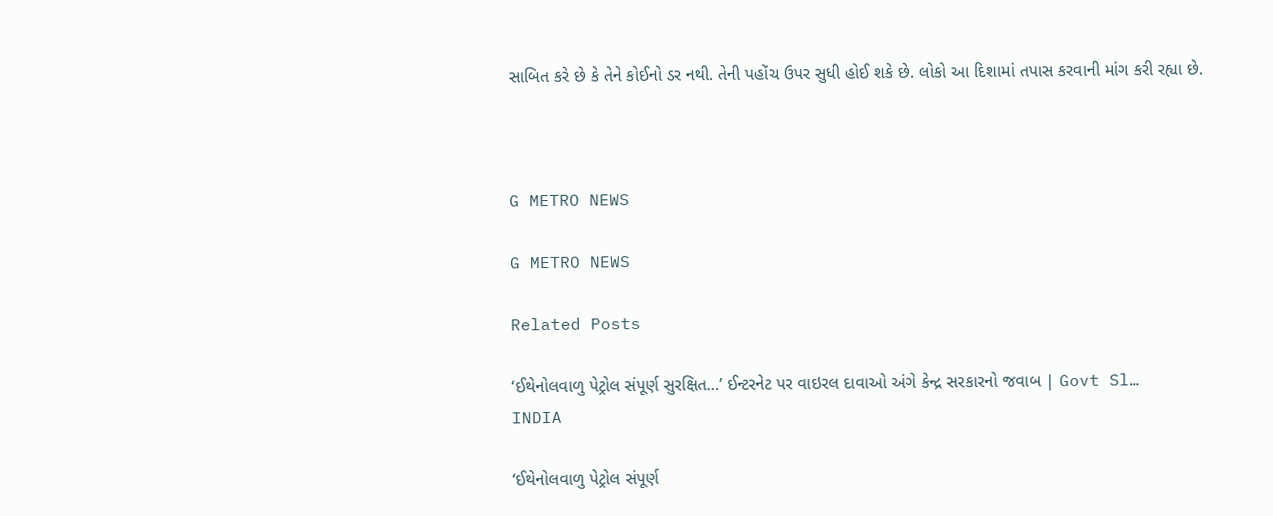સાબિત કરે છે કે તેને કોઈનો ડર નથી. તેની પહોંચ ઉપર સુધી હોઈ શકે છે. લોકો આ દિશામાં તપાસ કરવાની માંગ કરી રહ્યા છે.



G METRO NEWS

G METRO NEWS

Related Posts

‘ઈથેનોલવાળુ પેટ્રોલ સંપૂર્ણ સુરક્ષિત…’ ઈન્ટરનેટ પર વાઇરલ દાવાઓ અંગે કેન્દ્ર સરકારનો જવાબ | Govt Sl…
INDIA

‘ઈથેનોલવાળુ પેટ્રોલ સંપૂર્ણ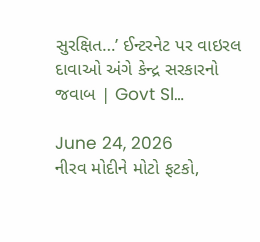સુરક્ષિત…’ ઈન્ટરનેટ પર વાઇરલ દાવાઓ અંગે કેન્દ્ર સરકારનો જવાબ | Govt Sl…

June 24, 2026
નીરવ મોદીને મોટો ફટકો,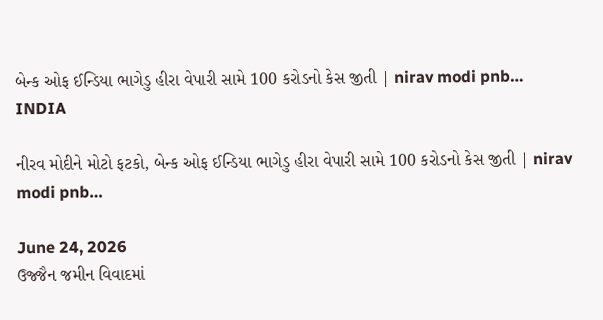બેન્ક ઓફ ઈન્ડિયા ભાગેડુ હીરા વેપારી સામે 100 કરોડનો કેસ જીતી | nirav modi pnb…
INDIA

નીરવ મોદીને મોટો ફટકો, બેન્ક ઓફ ઈન્ડિયા ભાગેડુ હીરા વેપારી સામે 100 કરોડનો કેસ જીતી | nirav modi pnb…

June 24, 2026
ઉજ્જૈન જમીન વિવાદમાં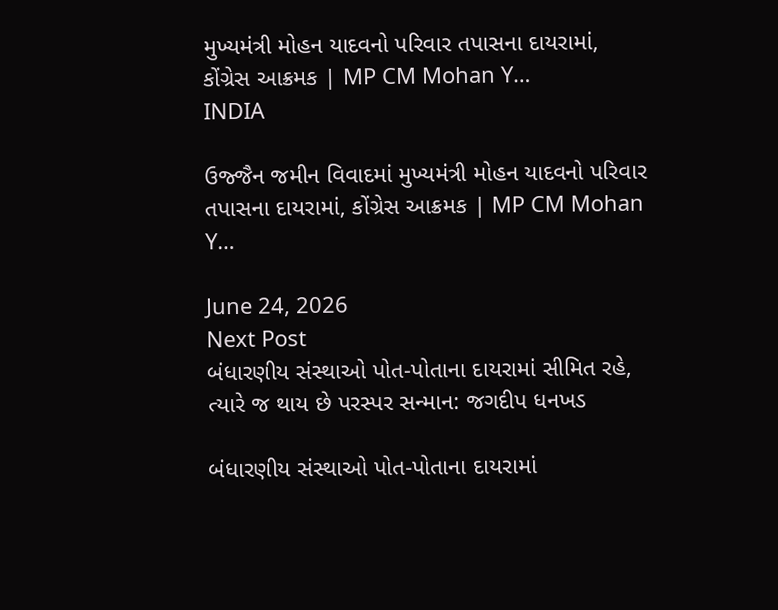મુખ્યમંત્રી મોહન યાદવનો પરિવાર તપાસના દાયરામાં, કોંગ્રેસ આક્રમક | MP CM Mohan Y…
INDIA

ઉજ્જૈન જમીન વિવાદમાં મુખ્યમંત્રી મોહન યાદવનો પરિવાર તપાસના દાયરામાં, કોંગ્રેસ આક્રમક | MP CM Mohan Y…

June 24, 2026
Next Post
બંધારણીય સંસ્થાઓ પોત-પોતાના દાયરામાં સીમિત રહે, ત્યારે જ થાય છે પરસ્પર સન્માન: જગદીપ ધનખડ

બંધારણીય સંસ્થાઓ પોત-પોતાના દાયરામાં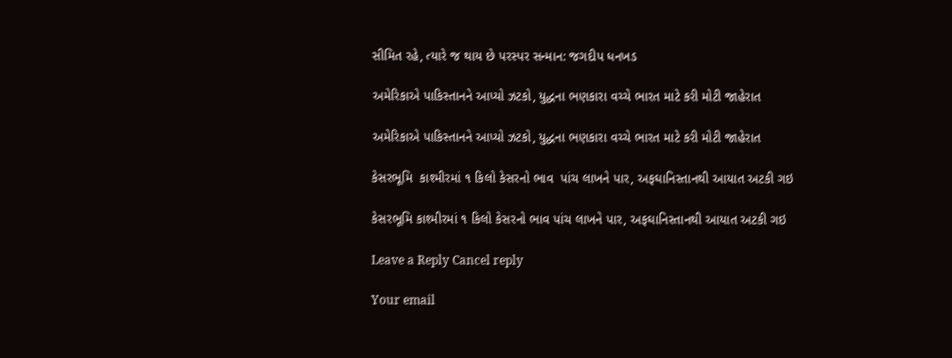સીમિત રહે, ત્યારે જ થાય છે પરસ્પર સન્માન: જગદીપ ધનખડ

અમેરિકાએ પાકિસ્તાનને આપ્યો ઝટકો, યુદ્ધના ભણકારા વચ્ચે ભારત માટે કરી મોટી જાહેરાત

અમેરિકાએ પાકિસ્તાનને આપ્યો ઝટકો, યુદ્ધના ભણકારા વચ્ચે ભારત માટે કરી મોટી જાહેરાત

કેસરભૂમિ  કાશ્મીરમાં ૧ કિલો કેસરનો ભાવ  પાંચ લાખને પાર, અફઘાનિસ્તાનથી આયાત અટકી ગઇ

કેસરભૂમિ કાશ્મીરમાં ૧ કિલો કેસરનો ભાવ પાંચ લાખને પાર, અફઘાનિસ્તાનથી આયાત અટકી ગઇ

Leave a Reply Cancel reply

Your email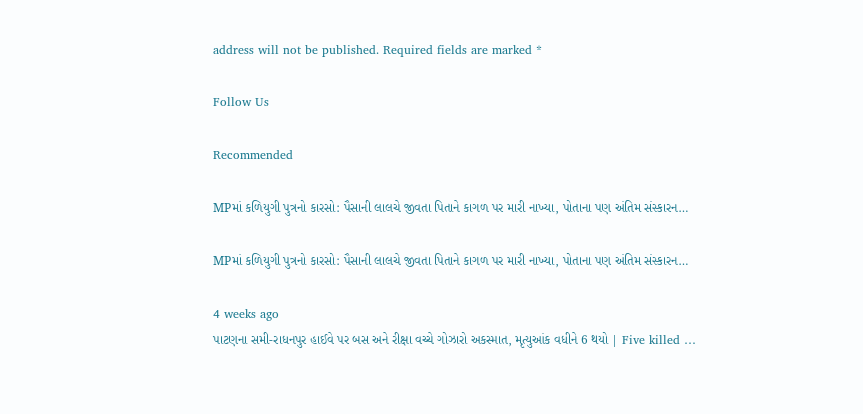address will not be published. Required fields are marked *

Follow Us

Recommended

MPમાં કળિયુગી પુત્રનો કારસો: પૈસાની લાલચે જીવતા પિતાને કાગળ પર મારી નાખ્યા, પોતાના પણ અંતિમ સંસ્કારન…

MPમાં કળિયુગી પુત્રનો કારસો: પૈસાની લાલચે જીવતા પિતાને કાગળ પર મારી નાખ્યા, પોતાના પણ અંતિમ સંસ્કારન…

4 weeks ago
પાટણના સમી-રાધનપુર હાઈવે પર બસ અને રીક્ષા વચ્ચે ગોઝારો અકસ્માત, મૃત્યુઆંક વધીને 6 થયો | Five killed …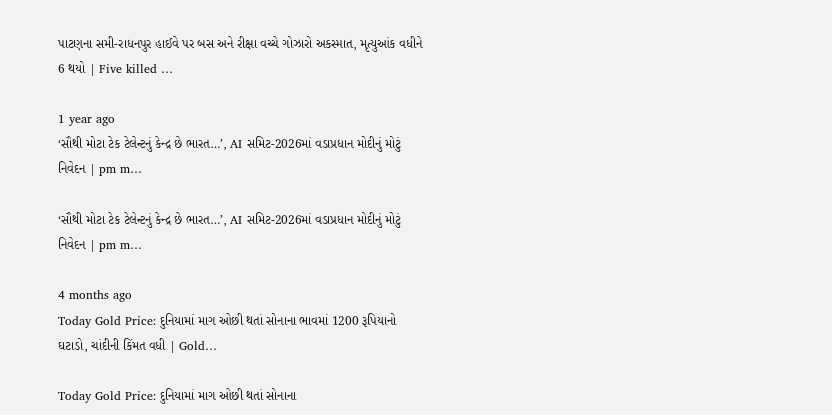પાટણના સમી-રાધનપુર હાઈવે પર બસ અને રીક્ષા વચ્ચે ગોઝારો અકસ્માત, મૃત્યુઆંક વધીને 6 થયો | Five killed …

1 year ago
‘સૌથી મોટા ટેક ટેલેન્ટનું કેન્દ્ર છે ભારત…’, AI સમિટ-2026માં વડાપ્રધાન મોદીનું મોટું નિવેદન | pm m…

‘સૌથી મોટા ટેક ટેલેન્ટનું કેન્દ્ર છે ભારત…’, AI સમિટ-2026માં વડાપ્રધાન મોદીનું મોટું નિવેદન | pm m…

4 months ago
Today Gold Price: દુનિયામાં માગ ઓછી થતાં સોનાના ભાવમાં 1200 રૂપિયાનો ઘટાડો, ચાંદીની કિંમત વધી | Gold…

Today Gold Price: દુનિયામાં માગ ઓછી થતાં સોનાના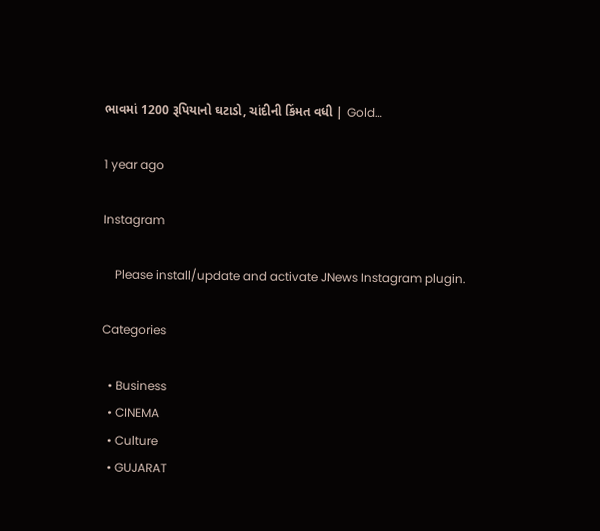ભાવમાં 1200 રૂપિયાનો ઘટાડો, ચાંદીની કિંમત વધી | Gold…

1 year ago

Instagram

    Please install/update and activate JNews Instagram plugin.

Categories

  • Business
  • CINEMA
  • Culture
  • GUJARAT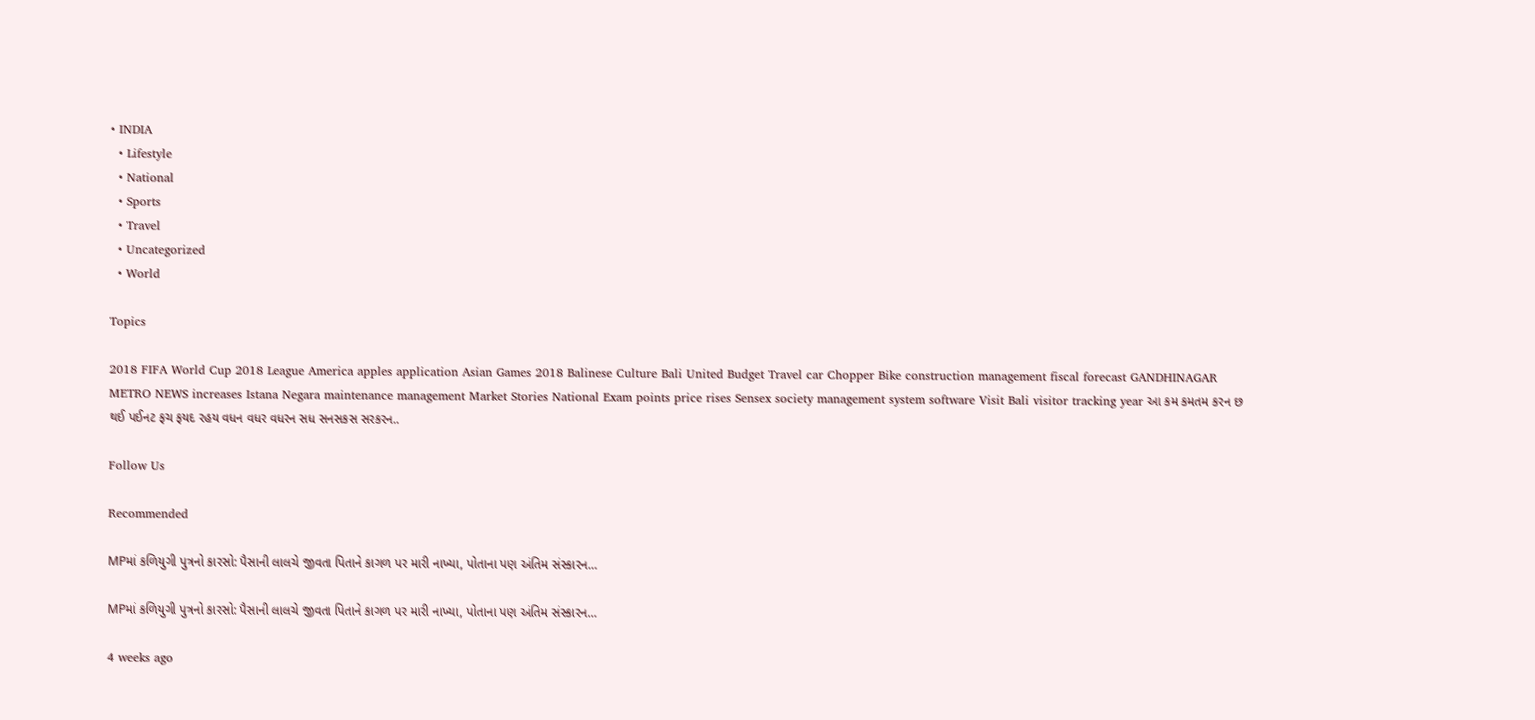• INDIA
  • Lifestyle
  • National
  • Sports
  • Travel
  • Uncategorized
  • World

Topics

2018 FIFA World Cup 2018 League America apples application Asian Games 2018 Balinese Culture Bali United Budget Travel car Chopper Bike construction management fiscal forecast GANDHINAGAR METRO NEWS increases Istana Negara maintenance management Market Stories National Exam points price rises Sensex society management system software Visit Bali visitor tracking year આ કમ કમતમ કરન છ થઈ પઈનટ ફચ ફયદ રહય વધન વધર વધરન સધ સનસકસ સરકરન..

Follow Us

Recommended

MPમાં કળિયુગી પુત્રનો કારસો: પૈસાની લાલચે જીવતા પિતાને કાગળ પર મારી નાખ્યા, પોતાના પણ અંતિમ સંસ્કારન…

MPમાં કળિયુગી પુત્રનો કારસો: પૈસાની લાલચે જીવતા પિતાને કાગળ પર મારી નાખ્યા, પોતાના પણ અંતિમ સંસ્કારન…

4 weeks ago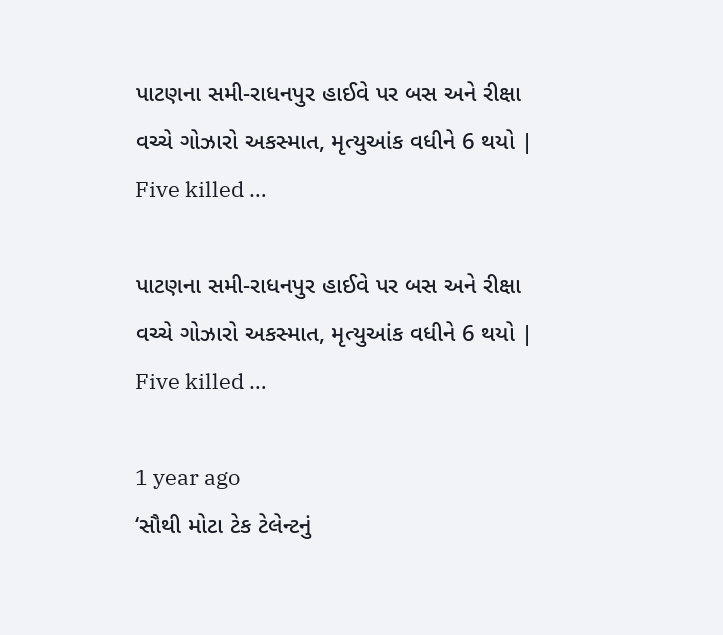પાટણના સમી-રાધનપુર હાઈવે પર બસ અને રીક્ષા વચ્ચે ગોઝારો અકસ્માત, મૃત્યુઆંક વધીને 6 થયો | Five killed …

પાટણના સમી-રાધનપુર હાઈવે પર બસ અને રીક્ષા વચ્ચે ગોઝારો અકસ્માત, મૃત્યુઆંક વધીને 6 થયો | Five killed …

1 year ago
‘સૌથી મોટા ટેક ટેલેન્ટનું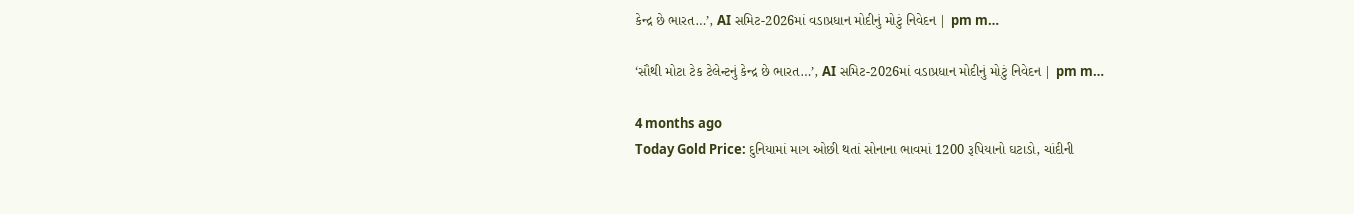કેન્દ્ર છે ભારત…’, AI સમિટ-2026માં વડાપ્રધાન મોદીનું મોટું નિવેદન | pm m…

‘સૌથી મોટા ટેક ટેલેન્ટનું કેન્દ્ર છે ભારત…’, AI સમિટ-2026માં વડાપ્રધાન મોદીનું મોટું નિવેદન | pm m…

4 months ago
Today Gold Price: દુનિયામાં માગ ઓછી થતાં સોનાના ભાવમાં 1200 રૂપિયાનો ઘટાડો, ચાંદીની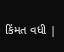કિંમત વધી |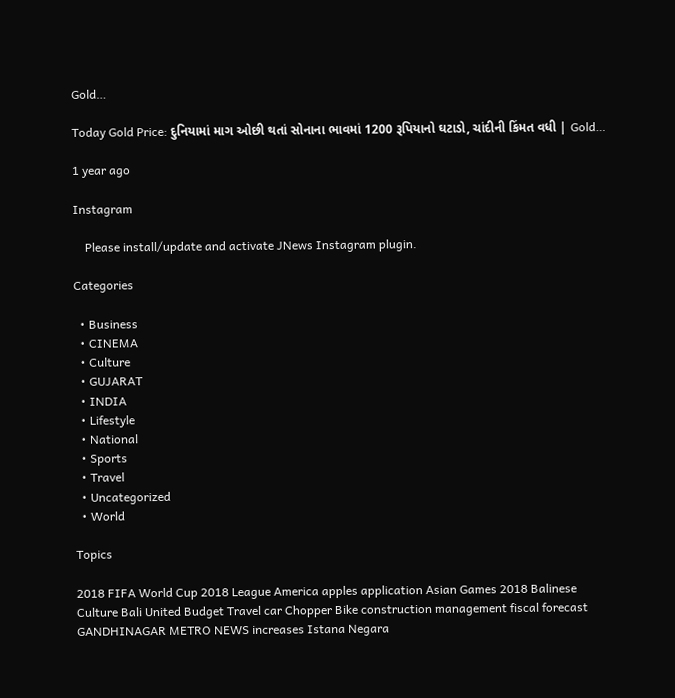Gold…

Today Gold Price: દુનિયામાં માગ ઓછી થતાં સોનાના ભાવમાં 1200 રૂપિયાનો ઘટાડો, ચાંદીની કિંમત વધી | Gold…

1 year ago

Instagram

    Please install/update and activate JNews Instagram plugin.

Categories

  • Business
  • CINEMA
  • Culture
  • GUJARAT
  • INDIA
  • Lifestyle
  • National
  • Sports
  • Travel
  • Uncategorized
  • World

Topics

2018 FIFA World Cup 2018 League America apples application Asian Games 2018 Balinese Culture Bali United Budget Travel car Chopper Bike construction management fiscal forecast GANDHINAGAR METRO NEWS increases Istana Negara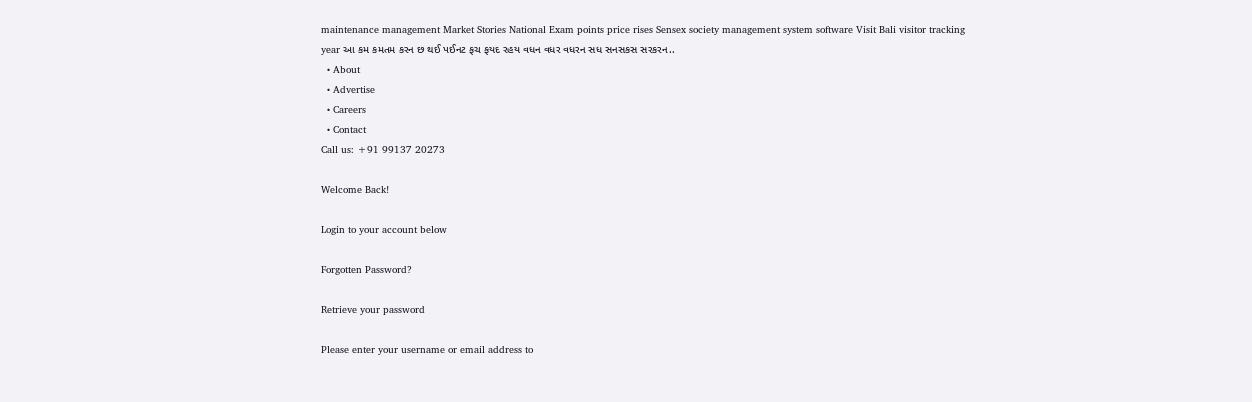maintenance management Market Stories National Exam points price rises Sensex society management system software Visit Bali visitor tracking year આ કમ કમતમ કરન છ થઈ પઈનટ ફચ ફયદ રહય વધન વધર વધરન સધ સનસકસ સરકરન..
  • About
  • Advertise
  • Careers
  • Contact
Call us: +91 99137 20273

Welcome Back!

Login to your account below

Forgotten Password?

Retrieve your password

Please enter your username or email address to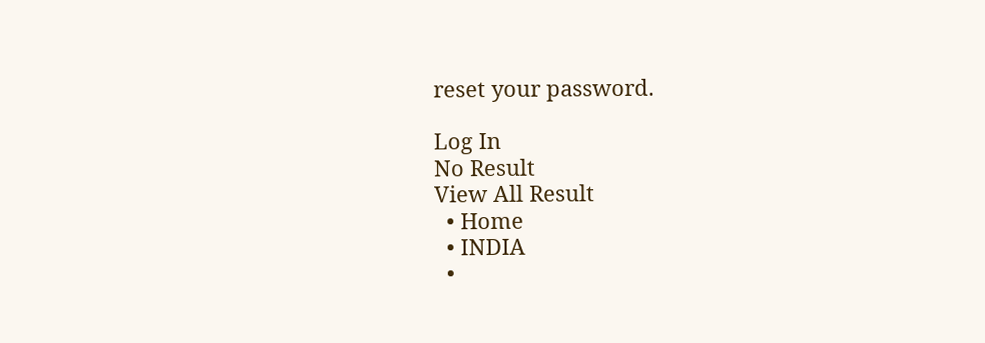reset your password.

Log In
No Result
View All Result
  • Home
  • INDIA
  •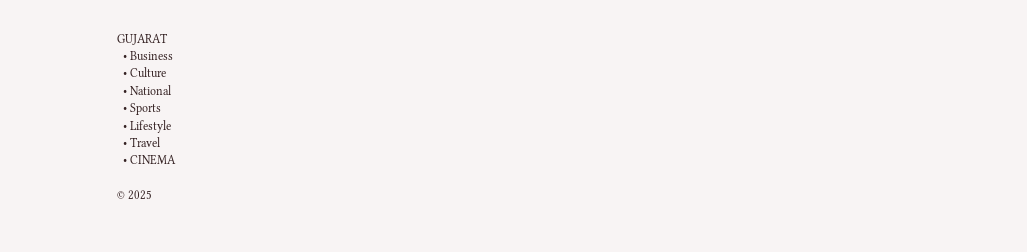GUJARAT
  • Business
  • Culture
  • National
  • Sports
  • Lifestyle
  • Travel
  • CINEMA

© 2025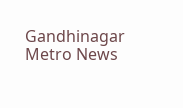Gandhinagar Metro News